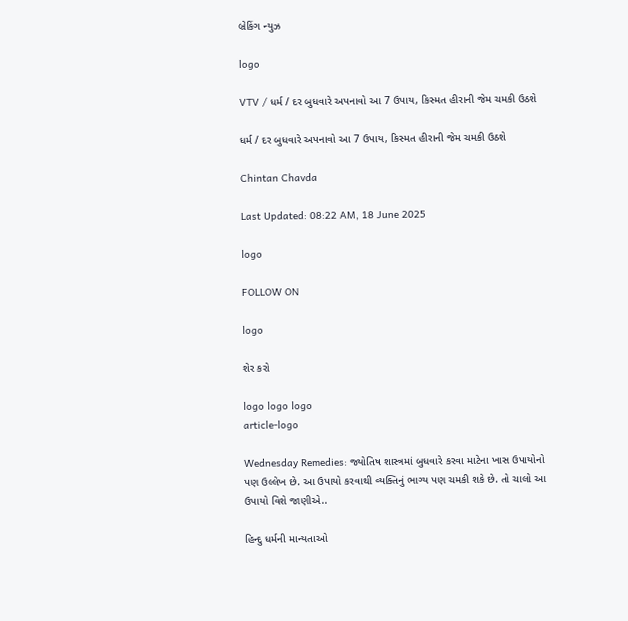બ્રેકિંગ ન્યુઝ

logo

VTV / ધર્મ / દર બુધવારે અપનાવો આ 7 ઉપાય, કિસ્મત હીરાની જેમ ચમકી ઉઠશે

ધર્મ / દર બુધવારે અપનાવો આ 7 ઉપાય, કિસ્મત હીરાની જેમ ચમકી ઉઠશે

Chintan Chavda

Last Updated: 08:22 AM, 18 June 2025

logo

FOLLOW ON

logo

શેર કરો

logo logo logo
article-logo

Wednesday Remedies: જ્યોતિષ શાસ્ત્રમાં બુધવારે કરવા માટેના ખાસ ઉપાયોનો પણ ઉલ્લેખ છે. આ ઉપાયો કરવાથી વ્યક્તિનું ભાગ્ય પણ ચમકી શકે છે. તો ચાલો આ ઉપાયો વિશે જાણીએ..

હિન્દુ ધર્મની માન્યતાઓ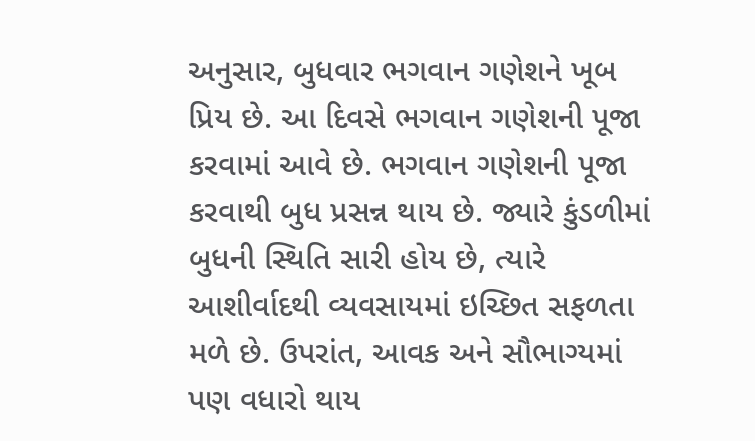અનુસાર, બુધવાર ભગવાન ગણેશને ખૂબ પ્રિય છે. આ દિવસે ભગવાન ગણેશની પૂજા કરવામાં આવે છે. ભગવાન ગણેશની પૂજા કરવાથી બુધ પ્રસન્ન થાય છે. જ્યારે કુંડળીમાં બુધની સ્થિતિ સારી હોય છે, ત્યારે આશીર્વાદથી વ્યવસાયમાં ઇચ્છિત સફળતા મળે છે. ઉપરાંત, આવક અને સૌભાગ્યમાં પણ વધારો થાય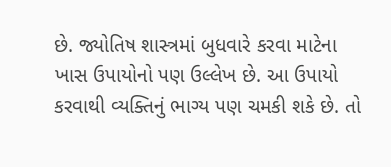છે. જ્યોતિષ શાસ્ત્રમાં બુધવારે કરવા માટેના ખાસ ઉપાયોનો પણ ઉલ્લેખ છે. આ ઉપાયો કરવાથી વ્યક્તિનું ભાગ્ય પણ ચમકી શકે છે. તો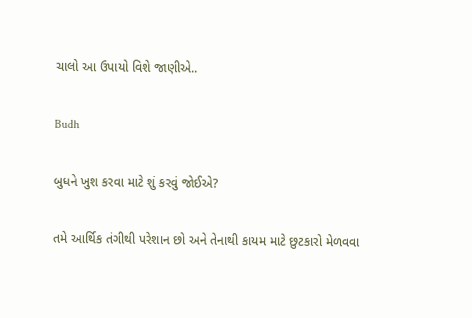ચાલો આ ઉપાયો વિશે જાણીએ..

Budh

બુધને ખુશ કરવા માટે શું કરવું જોઈએ?

તમે આર્થિક તંગીથી પરેશાન છો અને તેનાથી કાયમ માટે છુટકારો મેળવવા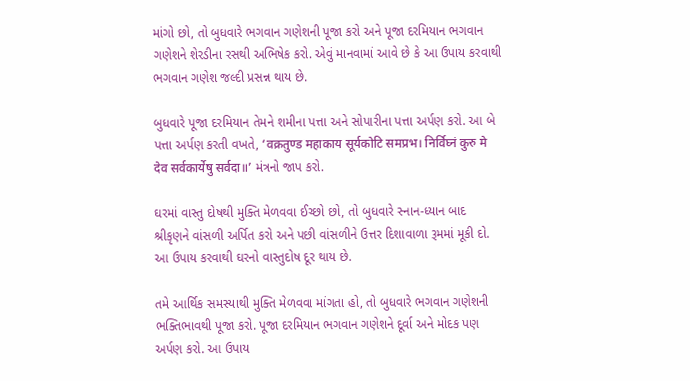માંગો છો, તો બુધવારે ભગવાન ગણેશની પૂજા કરો અને પૂજા દરમિયાન ભગવાન ગણેશને શેરડીના રસથી અભિષેક કરો. એવું માનવામાં આવે છે કે આ ઉપાય કરવાથી ભગવાન ગણેશ જલ્દી પ્રસન્ન થાય છે.

બુધવારે પૂજા દરમિયાન તેમને શમીના પત્તા અને સોપારીના પત્તા અર્પણ કરો. આ બે પત્તા અર્પણ કરતી વખતે, ‘वक्रतुण्ड महाकाय सूर्यकोटि समप्रभ। निर्विघ्नं कुरु मे देव सर्वकार्येषु सर्वदा॥’ મંત્રનો જાપ કરો.

ઘરમાં વાસ્તુ દોષથી મુક્તિ મેળવવા ઈચ્છો છો, તો બુધવારે સ્નાન-ધ્યાન બાદ શ્રીકૃણને વાંસળી અર્પિત કરો અને પછી વાંસળીને ઉત્તર દિશાવાળા રૂમમાં મૂકી દો. આ ઉપાય કરવાથી ઘરનો વાસ્તુદોષ દૂર થાય છે.

તમે આર્થિક સમસ્યાથી મુક્તિ મેળવવા માંગતા હો, તો બુધવારે ભગવાન ગણેશની ભક્તિભાવથી પૂજા કરો. પૂજા દરમિયાન ભગવાન ગણેશને દૂર્વા અને મોદક પણ અર્પણ કરો. આ ઉપાય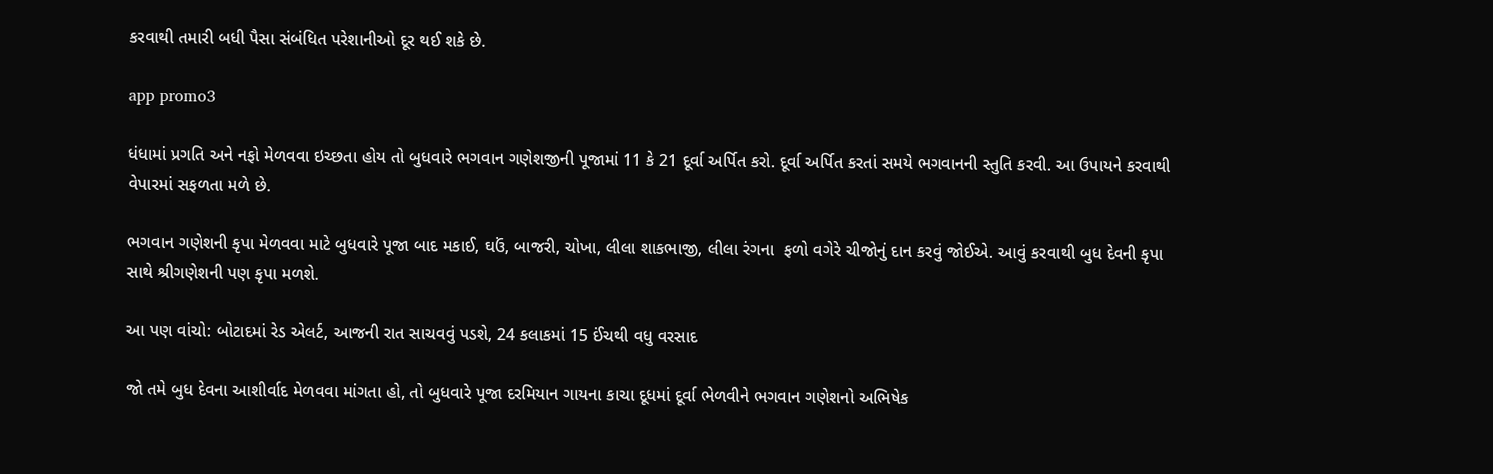કરવાથી તમારી બધી પૈસા સંબંધિત પરેશાનીઓ દૂર થઈ શકે છે.

app promo3

ધંધામાં પ્રગતિ અને નફો મેળવવા ઇચ્છતા હોય તો બુધવારે ભગવાન ગણેશજીની પૂજામાં 11 કે 21 દૂર્વા અર્પિત કરો. દૂર્વા અર્પિત કરતાં સમયે ભગવાનની સ્તુતિ કરવી. આ ઉપાયને કરવાથી વેપારમાં સફળતા મળે છે.

ભગવાન ગણેશની કૃપા મેળવવા માટે બુધવારે પૂજા બાદ મકાઈ, ઘઉં, બાજરી, ચોખા, લીલા શાકભાજી, લીલા રંગના  ફળો વગેરે ચીજોનું દાન કરવું જોઈએ. આવું કરવાથી બુધ દેવની કૃપા સાથે શ્રીગણેશની પણ કૃપા મળશે.

આ પણ વાંચો: બોટાદમાં રેડ એલર્ટ, આજની રાત સાચવવું પડશે, 24 કલાકમાં 15 ઈંચથી વધુ વરસાદ

જો તમે બુધ દેવના આશીર્વાદ મેળવવા માંગતા હો, તો બુધવારે પૂજા દરમિયાન ગાયના કાચા દૂધમાં દૂર્વા ભેળવીને ભગવાન ગણેશનો અભિષેક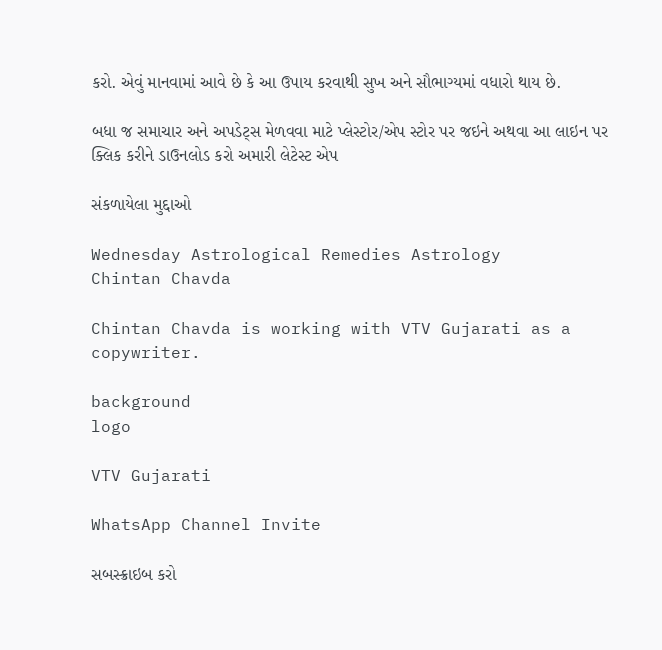કરો. એવું માનવામાં આવે છે કે આ ઉપાય કરવાથી સુખ અને સૌભાગ્યમાં વધારો થાય છે.

બધા જ સમાચાર અને અપડેટ્સ મેળવવા માટે પ્લેસ્ટોર/એપ સ્ટોર પર જઇને અથવા આ લાઇન પર ક્લિક કરીને ડાઉનલોડ કરો અમારી લેટેસ્ટ એપ

સંકળાયેલા મુદ્દાઓ

Wednesday Astrological Remedies Astrology
Chintan Chavda

Chintan Chavda is working with VTV Gujarati as a copywriter.

background
logo

VTV Gujarati

WhatsApp Channel Invite

સબસ્ક્રાઇબ કરો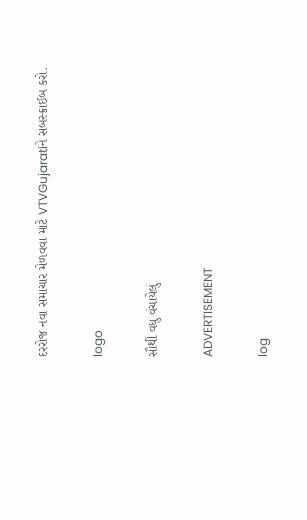દરરોજ નવા સમાચાર મેળવવા માટે VTVGujaratiને સબસ્ક્રાઈબ કરો.

logo

સૌથી વધુ વંચાયેલું

ADVERTISEMENT

log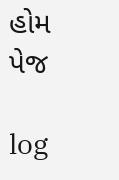હોમ પેજ

log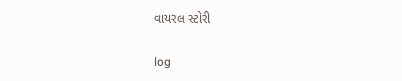વાયરલ સ્ટોરી

log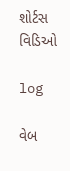શોર્ટસ વિડિઓ

log

વેબ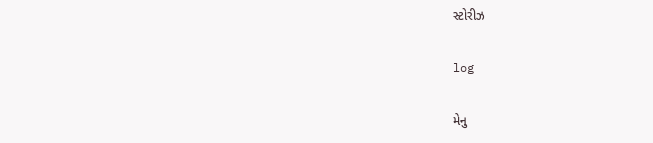સ્ટોરીઝ

log

મેનુ